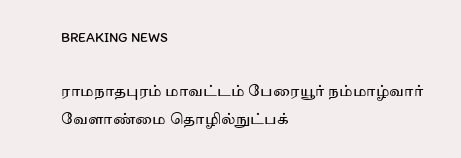BREAKING NEWS

ராமநாதபுரம் மாவட்டம் பேரையூர் நம்மாழ்வார் வேளாண்மை தொழில்நுட்பக்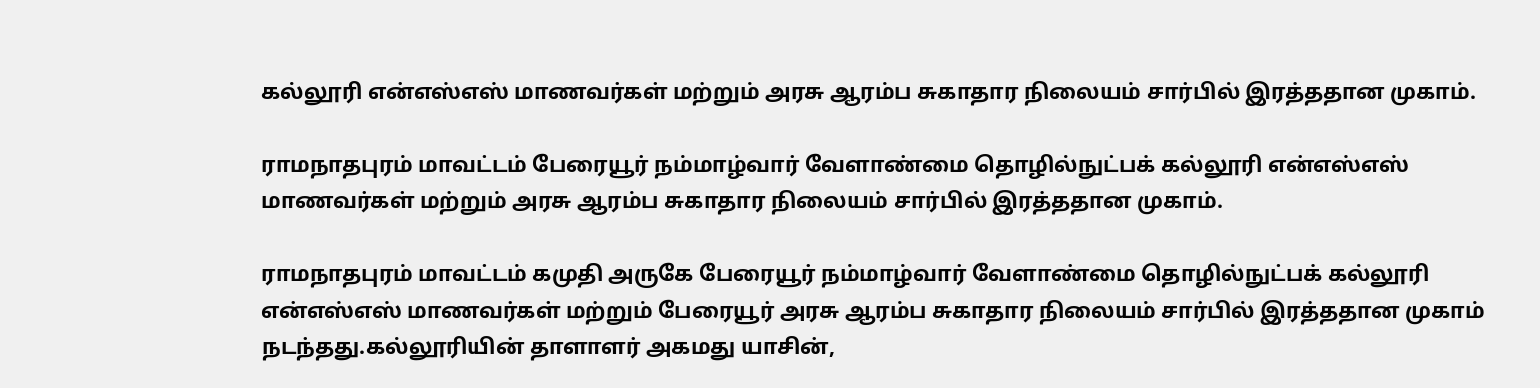கல்லூரி என்எஸ்எஸ் மாணவர்கள் மற்றும் அரசு ஆரம்ப சுகாதார நிலையம் சார்பில் இரத்ததான முகாம்.

ராமநாதபுரம் மாவட்டம் பேரையூர் நம்மாழ்வார் வேளாண்மை தொழில்நுட்பக் கல்லூரி என்எஸ்எஸ் மாணவர்கள் மற்றும் அரசு ஆரம்ப சுகாதார நிலையம் சார்பில் இரத்ததான முகாம்.

ராமநாதபுரம் மாவட்டம் கமுதி அருகே பேரையூர் நம்மாழ்வார் வேளாண்மை தொழில்நுட்பக் கல்லூரி என்எஸ்எஸ் மாணவர்கள் மற்றும் பேரையூர் அரசு ஆரம்ப சுகாதார நிலையம் சார்பில் இரத்ததான முகாம் நடந்தது.கல்லூரியின் தாளாளர் அகமது யாசின்,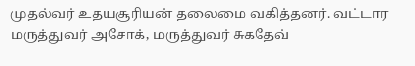முதல்வர் உதயசூரியன் தலைமை வகித்தனர். வட்டார மருத்துவர் அசோக், மருத்துவர் சுகதேவ்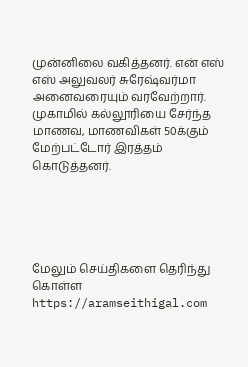முன்னிலை வகித்தனர். என் எஸ் எஸ் அலுவலர் சுரேஷ்வர்மா அனைவரையும் வரவேற்றார். முகாமில் கல்லூரியை சேர்ந்த மாணவ, மாணவிகள் 50க்கும் மேற்பட்டோர் இரத்தம் கொடுத்தனர்.





மேலும் செய்திகளை தெரிந்து கொள்ள https://aramseithigal.com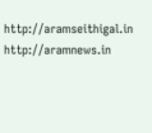http://aramseithigal.in  http://aramnews.in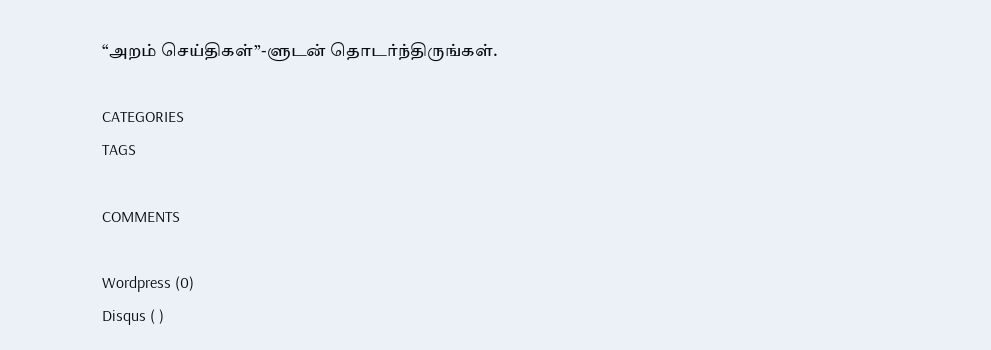“அறம் செய்திகள்”-ளுடன் தொடர்ந்திருங்கள்.

CATEGORIES
TAGS

COMMENTS

Wordpress (0)
Disqus ( )